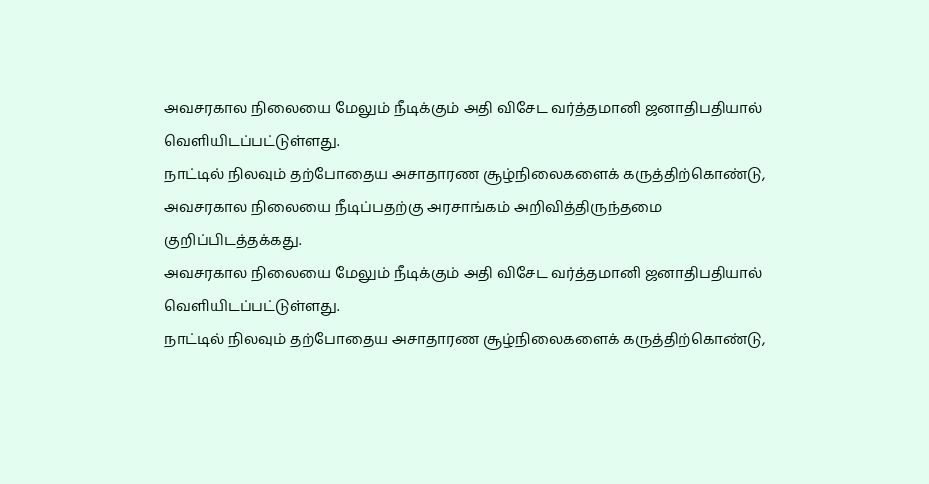அவசரகால நிலையை மேலும் நீடிக்கும் அதி விசேட வர்த்தமானி ஜனாதிபதியால்
வெளியிடப்பட்டுள்ளது.
நாட்டில் நிலவும் தற்போதைய அசாதாரண சூழ்நிலைகளைக் கருத்திற்கொண்டு,
அவசரகால நிலையை நீடிப்பதற்கு அரசாங்கம் அறிவித்திருந்தமை
குறிப்பிடத்தக்கது.
அவசரகால நிலையை மேலும் நீடிக்கும் அதி விசேட வர்த்தமானி ஜனாதிபதியால்
வெளியிடப்பட்டுள்ளது.
நாட்டில் நிலவும் தற்போதைய அசாதாரண சூழ்நிலைகளைக் கருத்திற்கொண்டு,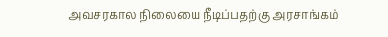அவசரகால நிலையை நீடிப்பதற்கு அரசாங்கம்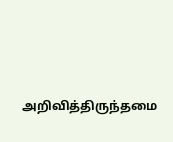அறிவித்திருந்தமை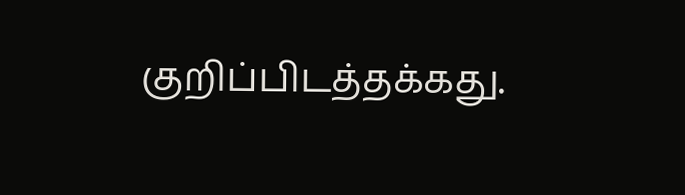குறிப்பிடத்தக்கது.